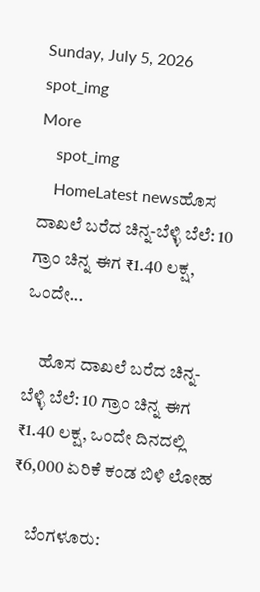Sunday, July 5, 2026
spot_img
More
    spot_img
    HomeLatest newsಹೊಸ ದಾಖಲೆ ಬರೆದ ಚಿನ್ನ-ಬೆಳ್ಳಿ ಬೆಲೆ: 10 ಗ್ರಾಂ ಚಿನ್ನ ಈಗ ₹1.40 ಲಕ್ಷ, ಒಂದೇ...

    ಹೊಸ ದಾಖಲೆ ಬರೆದ ಚಿನ್ನ-ಬೆಳ್ಳಿ ಬೆಲೆ: 10 ಗ್ರಾಂ ಚಿನ್ನ ಈಗ ₹1.40 ಲಕ್ಷ, ಒಂದೇ ದಿನದಲ್ಲಿ ₹6,000 ಏರಿಕೆ ಕಂಡ ಬಿಳಿ ಲೋಹ

    ಬೆಂಗಳೂರು: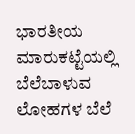ಭಾರತೀಯ ಮಾರುಕಟ್ಟೆಯಲ್ಲಿ ಬೆಲೆಬಾಳುವ ಲೋಹಗಳ ಬೆಲೆ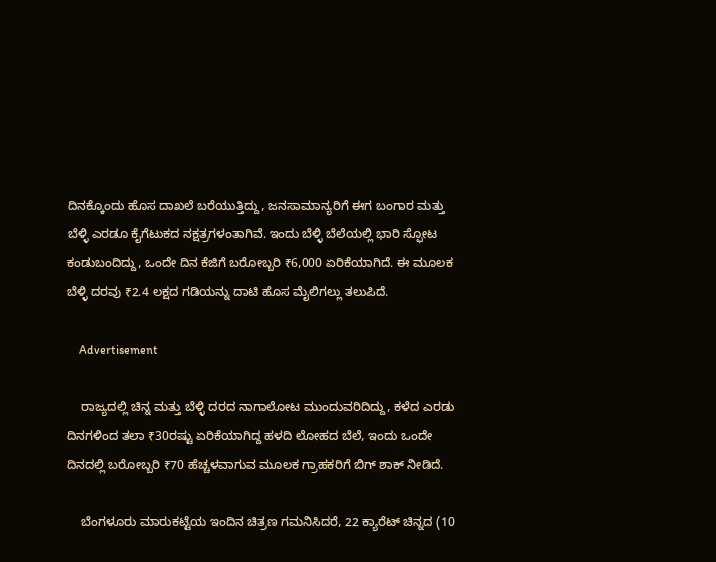ದಿನಕ್ಕೊಂದು ಹೊಸ ದಾಖಲೆ ಬರೆಯುತ್ತಿದ್ದು, ಜನಸಾಮಾನ್ಯರಿಗೆ ಈಗ ಬಂಗಾರ ಮತ್ತು ಬೆಳ್ಳಿ ಎರಡೂ ಕೈಗೆಟುಕದ ನಕ್ಷತ್ರಗಳಂತಾಗಿವೆ. ಇಂದು ಬೆಳ್ಳಿ ಬೆಲೆಯಲ್ಲಿ ಭಾರಿ ಸ್ಫೋಟ ಕಂಡುಬಂದಿದ್ದು, ಒಂದೇ ದಿನ ಕೆಜಿಗೆ ಬರೋಬ್ಬರಿ ₹6,000 ಏರಿಕೆಯಾಗಿದೆ. ಈ ಮೂಲಕ ಬೆಳ್ಳಿ ದರವು ₹2.4 ಲಕ್ಷದ ಗಡಿಯನ್ನು ದಾಟಿ ಹೊಸ ಮೈಲಿಗಲ್ಲು ತಲುಪಿದೆ.

    Advertisement

    ರಾಜ್ಯದಲ್ಲಿ ಚಿನ್ನ ಮತ್ತು ಬೆಳ್ಳಿ ದರದ ನಾಗಾಲೋಟ ಮುಂದುವರಿದಿದ್ದು, ಕಳೆದ ಎರಡು ದಿನಗಳಿಂದ ತಲಾ ₹30ರಷ್ಟು ಏರಿಕೆಯಾಗಿದ್ದ ಹಳದಿ ಲೋಹದ ಬೆಲೆ, ಇಂದು ಒಂದೇ ದಿನದಲ್ಲಿ ಬರೋಬ್ಬರಿ ₹70 ಹೆಚ್ಚಳವಾಗುವ ಮೂಲಕ ಗ್ರಾಹಕರಿಗೆ ಬಿಗ್ ಶಾಕ್ ನೀಡಿದೆ.

    ಬೆಂಗಳೂರು ಮಾರುಕಟ್ಟೆಯ ಇಂದಿನ ಚಿತ್ರಣ ಗಮನಿಸಿದರೆ, 22 ಕ್ಯಾರೆಟ್ ಚಿನ್ನದ (10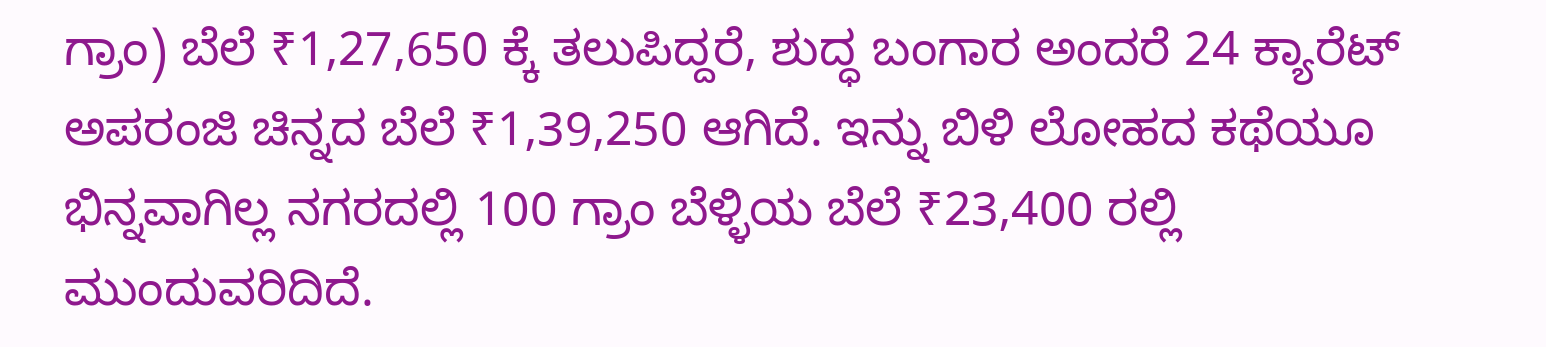ಗ್ರಾಂ) ಬೆಲೆ ₹1,27,650 ಕ್ಕೆ ತಲುಪಿದ್ದರೆ, ಶುದ್ಧ ಬಂಗಾರ ಅಂದರೆ 24 ಕ್ಯಾರೆಟ್ ಅಪರಂಜಿ ಚಿನ್ನದ ಬೆಲೆ ₹1,39,250 ಆಗಿದೆ. ಇನ್ನು ಬಿಳಿ ಲೋಹದ ಕಥೆಯೂ ಭಿನ್ನವಾಗಿಲ್ಲ ನಗರದಲ್ಲಿ 100 ಗ್ರಾಂ ಬೆಳ್ಳಿಯ ಬೆಲೆ ₹23,400 ರಲ್ಲಿ ಮುಂದುವರಿದಿದೆ.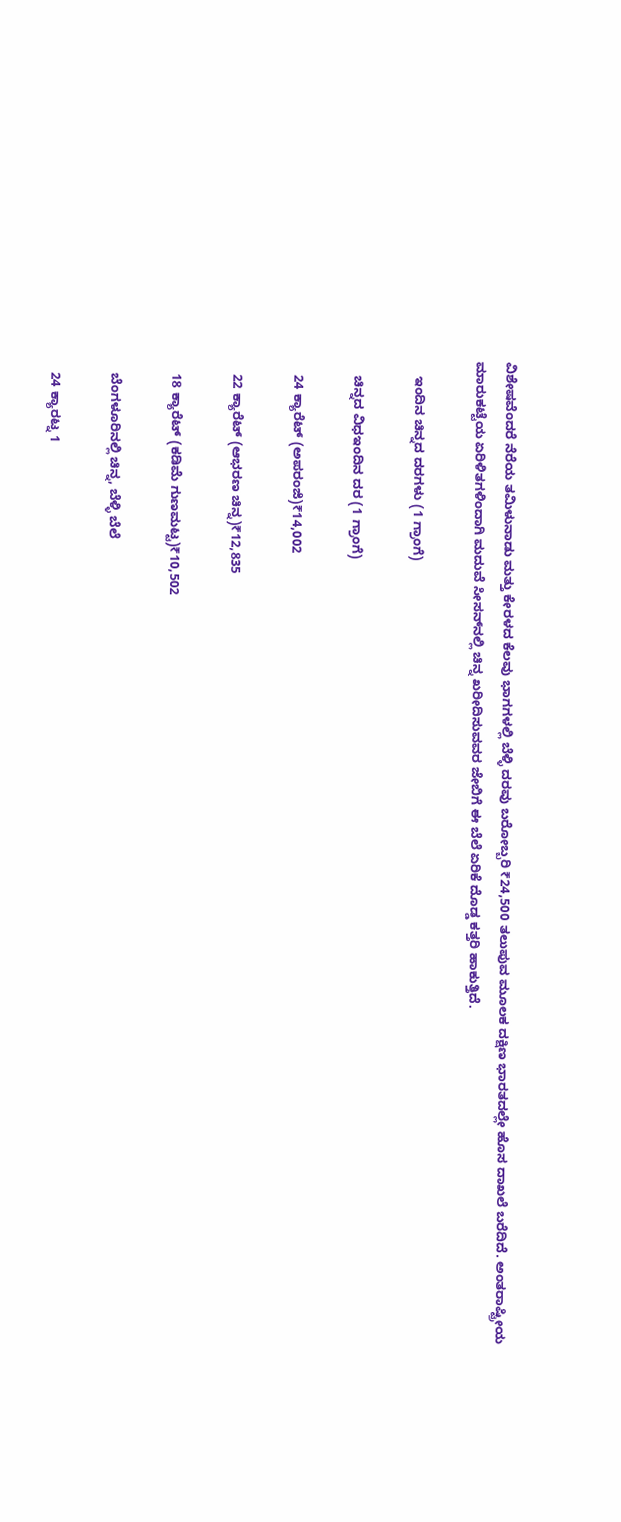ವಿಶೇಷವೆಂದರೆ ನೆರೆಯ ತಮಿಳುನಾಡು ಮತ್ತು ಕೇರಳದ ಕೆಲವು ಭಾಗಗಳಲ್ಲಿ ಬೆಳ್ಳಿ ದರವು ಬರೋಬ್ಬರಿ ₹24,500 ತಲುಪುವ ಮೂಲಕ ದಕ್ಷಿಣ ಭಾರತದಲ್ಲೇ ಹೊಸ ದಾಖಲೆ ಬರೆದಿದೆ. ಅಂತರಾಷ್ಟ್ರೀಯ ಮಾರುಕಟ್ಟೆಯ ಏರಿಳಿತಗಳಿಂದಾಗಿ ಮದುವೆ ಸೀಸನ್‌ನಲ್ಲಿ ಚಿನ್ನ ಖರೀದಿಸುವವರ ಜೇಬಿಗೆ ಈ ಬೆಲೆ ಏರಿಕೆ ದೊಡ್ಡ ಕತ್ತರಿ ಹಾಕುತ್ತಿದೆ.

    ಇಂದಿನ ಚಿನ್ನದ ದರಗಳು (1 ಗ್ರಾಂಗೆ)

    ಚಿನ್ನದ ವಿಧಇಂದಿನ ದರ (1 ಗ್ರಾಂಗೆ)

    24 ಕ್ಯಾರೆಟ್ (ಅಪರಂಜಿ)₹14,002

    22 ಕ್ಯಾರೆಟ್ (ಆಭರಣ ಚಿನ್ನ)₹12,835

    18 ಕ್ಯಾರೆಟ್ (ಕಡಿಮೆ ಗುಣಮಟ್ಟ)₹10,502

    ಬೆಂಗಳೂರಿನಲ್ಲಿ ಚಿನ್ನ, ಬೆಳ್ಳಿ ಬೆಲೆ

    24 ಕ್ಯಾರಟ್ನ 1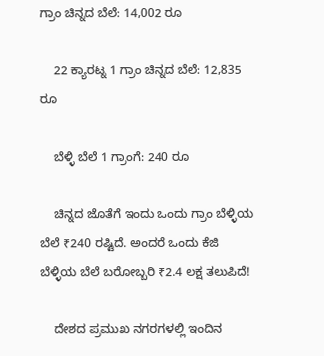ಗ್ರಾಂ ಚಿನ್ನದ ಬೆಲೆ: 14,002 ರೂ

    22 ಕ್ಯಾರಟ್ನ 1 ಗ್ರಾಂ ಚಿನ್ನದ ಬೆಲೆ: 12,835 ರೂ

    ಬೆಳ್ಳಿ ಬೆಲೆ 1 ಗ್ರಾಂಗೆ: 240 ರೂ

    ಚಿನ್ನದ ಜೊತೆಗೆ ಇಂದು ಒಂದು ಗ್ರಾಂ ಬೆಳ್ಳಿಯ ಬೆಲೆ ₹240 ರಷ್ಟಿದೆ. ಅಂದರೆ ಒಂದು ಕೆಜಿ ಬೆಳ್ಳಿಯ ಬೆಲೆ ಬರೋಬ್ಬರಿ ₹2.4 ಲಕ್ಷ ತಲುಪಿದೆ!

    ದೇಶದ ಪ್ರಮುಖ ನಗರಗಳಲ್ಲಿ ಇಂದಿನ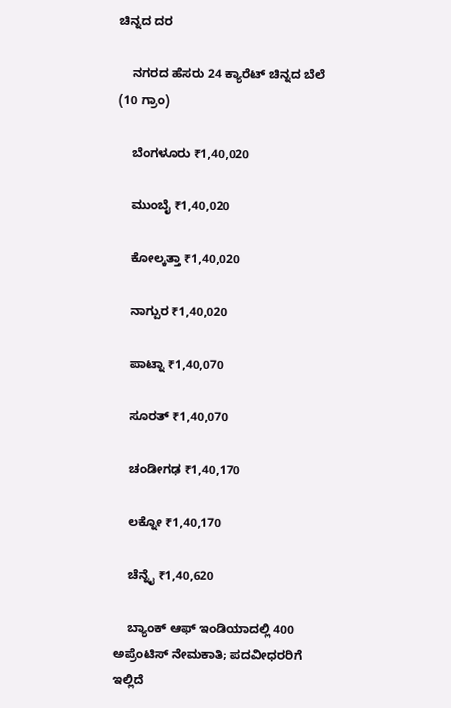ಚಿನ್ನದ ದರ

    ನಗರದ ಹೆಸರು 24 ಕ್ಯಾರೆಟ್ ಚಿನ್ನದ ಬೆಲೆ (10 ಗ್ರಾಂ)

    ಬೆಂಗಳೂರು ₹1,40,020

    ಮುಂಬೈ ₹1,40,020

    ಕೋಲ್ಕತ್ತಾ ₹1,40,020

    ನಾಗ್ಪುರ ₹1,40,020

    ಪಾಟ್ನಾ ₹1,40,070

    ಸೂರತ್‌ ₹1,40,070

    ಚಂಡೀಗಢ ₹1,40,170

    ಲಕ್ನೋ ₹1,40,170

    ಚೆನ್ನೈ ₹1,40,620

    ಬ್ಯಾಂಕ್ ಆಫ್ ಇಂಡಿಯಾದಲ್ಲಿ 400 ಅಪ್ರೆಂಟಿಸ್ ನೇಮಕಾತಿ; ಪದವೀಧರರಿಗೆ ಇಲ್ಲಿದೆ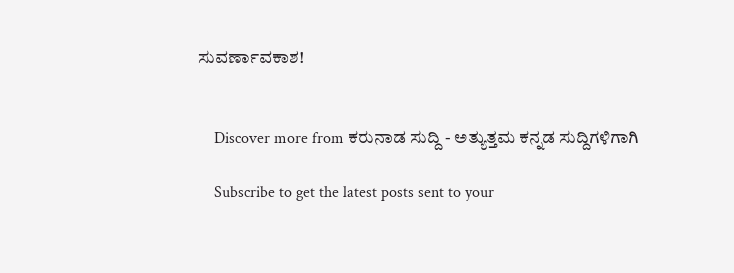ಸುವರ್ಣಾವಕಾಶ!


    Discover more from ಕರುನಾಡ ಸುದ್ದಿ - ಅತ್ಯುತ್ತಮ ಕನ್ನಡ ಸುದ್ದಿಗಳಿಗಾಗಿ

    Subscribe to get the latest posts sent to your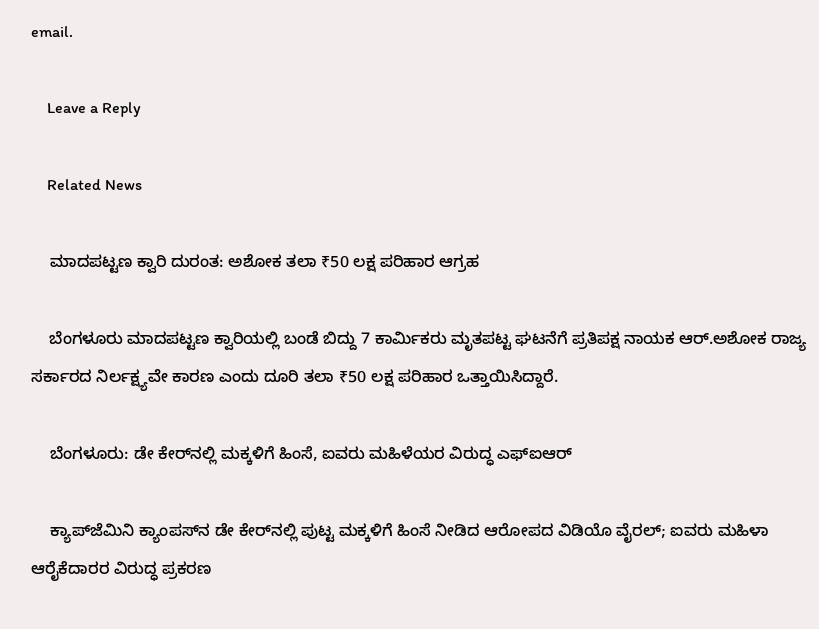email.

    Leave a Reply

    Related News

    ಮಾದಪಟ್ಟಣ ಕ್ವಾರಿ ದುರಂತ: ಅಶೋಕ ತಲಾ ₹50 ಲಕ್ಷ ಪರಿಹಾರ ಆಗ್ರಹ

    ಬೆಂಗಳೂರು ಮಾದಪಟ್ಟಣ ಕ್ವಾರಿಯಲ್ಲಿ ಬಂಡೆ ಬಿದ್ದು 7 ಕಾರ್ಮಿಕರು ಮೃತಪಟ್ಟ ಘಟನೆಗೆ ಪ್ರತಿಪಕ್ಷ ನಾಯಕ ಆರ್.ಅಶೋಕ ರಾಜ್ಯ ಸರ್ಕಾರದ ನಿರ್ಲಕ್ಷ್ಯವೇ ಕಾರಣ ಎಂದು ದೂರಿ ತಲಾ ₹50 ಲಕ್ಷ ಪರಿಹಾರ ಒತ್ತಾಯಿಸಿದ್ದಾರೆ.

    ಬೆಂಗಳೂರು: ಡೇ ಕೇರ್‌ನಲ್ಲಿ ಮಕ್ಕಳಿಗೆ ಹಿಂಸೆ, ಐವರು ಮಹಿಳೆಯರ ವಿರುದ್ಧ ಎಫ್‌ಐಆರ್

    ಕ್ಯಾಪ್‌ಜೆಮಿನಿ ಕ್ಯಾಂಪಸ್‌ನ ಡೇ ಕೇರ್‌ನಲ್ಲಿ ಪುಟ್ಟ ಮಕ್ಕಳಿಗೆ ಹಿಂಸೆ ನೀಡಿದ ಆರೋಪದ ವಿಡಿಯೊ ವೈರಲ್; ಐವರು ಮಹಿಳಾ ಆರೈಕೆದಾರರ ವಿರುದ್ಧ ಪ್ರಕರಣ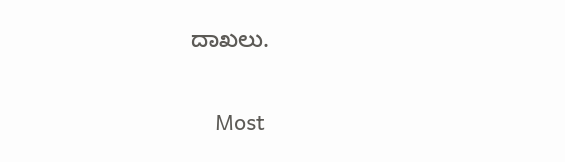ದಾಖಲು.

    Most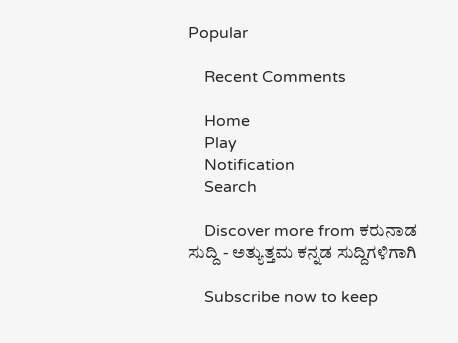Popular

    Recent Comments

    Home
    Play
    Notification
    Search

    Discover more from ಕರುನಾಡ ಸುದ್ದಿ - ಅತ್ಯುತ್ತಮ ಕನ್ನಡ ಸುದ್ದಿಗಳಿಗಾಗಿ

    Subscribe now to keep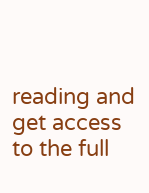reading and get access to the full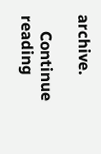archive.

    Continue reading